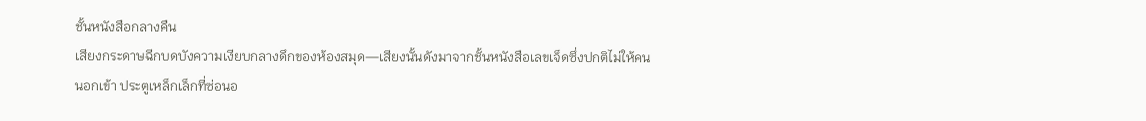ชั้นหนังสือกลางคืน
เสียงกระดาษฉีกบดบังความเงียบกลางดึกของห้องสมุด—เสียงนั้นดังมาจากชั้นหนังสือเลขเจ็ดซึ่งปกติไม่ให้คนนอกเข้า ประตูเหล็กเล็กที่ซ่อนอ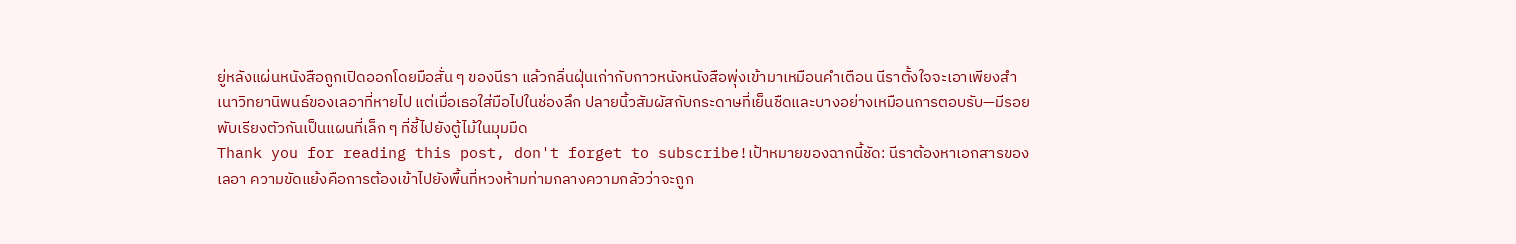ยู่หลังแผ่นหนังสือถูกเปิดออกโดยมือสั่น ๆ ของนีรา แล้วกลิ่นฝุ่นเก่ากับกาวหนังหนังสือพุ่งเข้ามาเหมือนคำเตือน นีราตั้งใจจะเอาเพียงสำเนาวิทยานิพนธ์ของเลอาที่หายไป แต่เมื่อเธอใส่มือไปในช่องลึก ปลายนิ้วสัมผัสกับกระดาษที่เย็นชืดและบางอย่างเหมือนการตอบรับ—มีรอยพับเรียงตัวกันเป็นแผนที่เล็ก ๆ ที่ชี้ไปยังตู้ไม้ในมุมมืด
Thank you for reading this post, don't forget to subscribe!เป้าหมายของฉากนี้ชัด: นีราต้องหาเอกสารของเลอา ความขัดแย้งคือการต้องเข้าไปยังพื้นที่หวงห้ามท่ามกลางความกลัวว่าจะถูก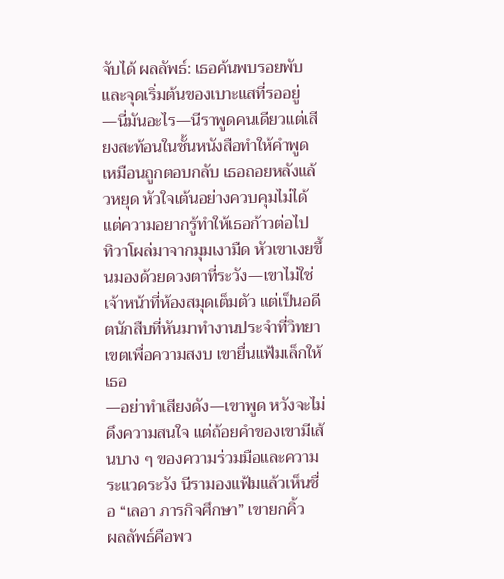จับได้ ผลลัพธ์: เธอค้นพบรอยพับและจุดเริ่มต้นของเบาะแสที่รออยู่
—นี่มันอะไร—นีราพูดคนเดียวแต่เสียงสะท้อนในชั้นหนังสือทำให้คำพูดเหมือนถูกตอบกลับ เธอถอยหลังแล้วหยุด หัวใจเต้นอย่างควบคุมไม่ได้ แต่ความอยากรู้ทำให้เธอก้าวต่อไป
ทิวาโผล่มาจากมุมเงามืด หัวเขาเงยขึ้นมองด้วยดวงตาที่ระวัง—เขาไม่ใช่เจ้าหน้าที่ห้องสมุดเต็มตัว แต่เป็นอดีตนักสืบที่หันมาทำงานประจำที่วิทยาเขตเพื่อความสงบ เขายื่นแฟ้มเล็กให้เธอ
—อย่าทำเสียงดัง—เขาพูด หวังจะไม่ดึงความสนใจ แต่ถ้อยคำของเขามีเส้นบาง ๆ ของความร่วมมือและความระแวดระวัง นีรามองแฟ้มแล้วเห็นชื่อ “เลอา ภารกิจศึกษา” เขายกคิ้ว
ผลลัพธ์คือพว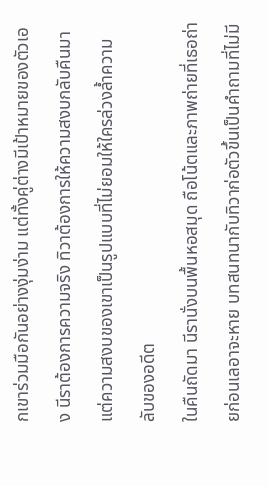กเขาร่วมมือกันอย่างงุ่มง่าม แต่ทั้งคู่ต่างมีเป้าหมายของตัวเอง นีราต้องการความจริง ทิวาต้องการให้ความสงบกลับคืนมา แต่ความสงบของเขาเป็นรูปแบบที่ไม่ยอมให้ใครล่วงล้ำความลับของอดีต
ในคืนถัดมา นีรานั่งบนพื้นหอสมุด ถือโน้ตและภาพถ่ายที่เธอถ่ายก่อนเลอาจะหาย บทสนทนากับทิวาก่อตัวขึ้นเป็นคำถามที่ไม่มี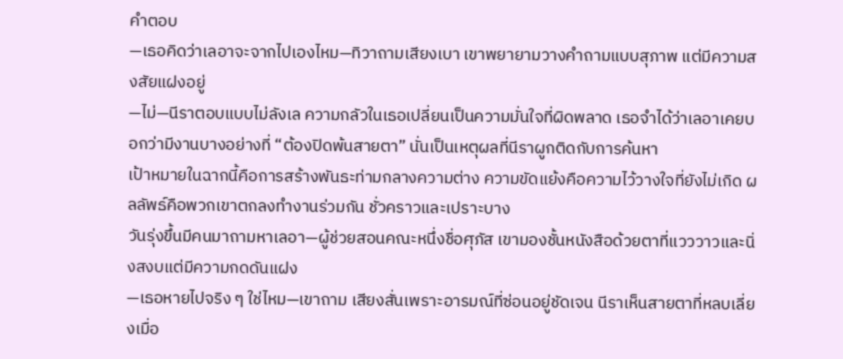คำตอบ
—เธอคิดว่าเลอาจะจากไปเองไหม—ทิวาถามเสียงเบา เขาพยายามวางคำถามแบบสุภาพ แต่มีความสงสัยแฝงอยู่
—ไม่—นีราตอบแบบไม่ลังเล ความกลัวในเธอเปลี่ยนเป็นความมั่นใจที่ผิดพลาด เธอจำได้ว่าเลอาเคยบอกว่ามีงานบางอย่างที่ “ต้องปิดพ้นสายตา” นั่นเป็นเหตุผลที่นีราผูกติดกับการค้นหา
เป้าหมายในฉากนี้คือการสร้างพันธะท่ามกลางความต่าง ความขัดแย้งคือความไว้วางใจที่ยังไม่เกิด ผลลัพธ์คือพวกเขาตกลงทำงานร่วมกัน ชั่วคราวและเปราะบาง
วันรุ่งขึ้นมีคนมาถามหาเลอา—ผู้ช่วยสอนคณะหนึ่งชื่อศุภัส เขามองชั้นหนังสือด้วยตาที่แวววาวและนิ่งสงบแต่มีความกดดันแฝง
—เธอหายไปจริง ๆ ใช่ไหม—เขาถาม เสียงสั่นเพราะอารมณ์ที่ซ่อนอยู่ชัดเจน นีราเห็นสายตาที่หลบเลี่ยงเมื่อ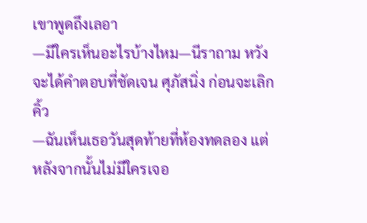เขาพูดถึงเลอา
—มีใครเห็นอะไรบ้างไหม—นีราถาม หวังจะได้คำตอบที่ชัดเจน ศุภัสนิ่ง ก่อนจะเลิกคิ้ว
—ฉันเห็นเธอวันสุดท้ายที่ห้องทดลอง แต่หลังจากนั้นไม่มีใครเจอ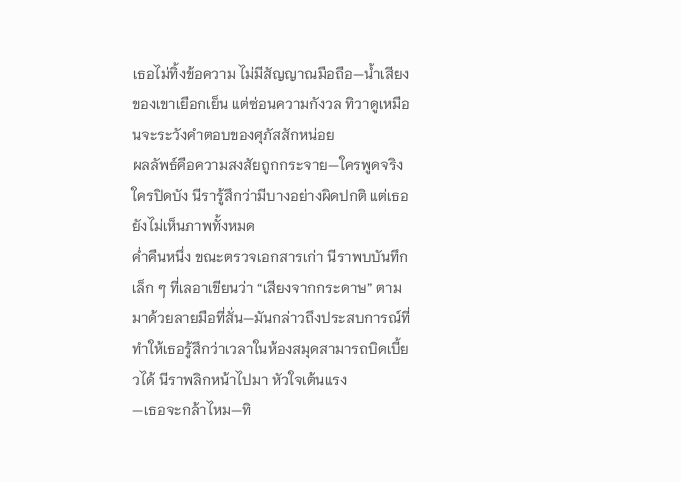เธอไม่ทิ้งข้อความ ไม่มีสัญญาณมือถือ—น้ำเสียงของเขาเยือกเย็น แต่ซ่อนความกังวล ทิวาดูเหมือนจะระวังคำตอบของศุภัสสักหน่อย
ผลลัพธ์คือความสงสัยถูกกระจาย—ใครพูดจริง ใครปิดบัง นีรารู้สึกว่ามีบางอย่างผิดปกติ แต่เธอยังไม่เห็นภาพทั้งหมด
ค่ำคืนหนึ่ง ขณะตรวจเอกสารเก่า นีราพบบันทึกเล็ก ๆ ที่เลอาเขียนว่า “เสียงจากกระดาษ” ตามมาด้วยลายมือที่สั่น—มันกล่าวถึงประสบการณ์ที่ทำให้เธอรู้สึกว่าเวลาในห้องสมุดสามารถบิดเบี้ยวได้ นีราพลิกหน้าไปมา หัวใจเต้นแรง
—เธอจะกล้าไหม—ทิ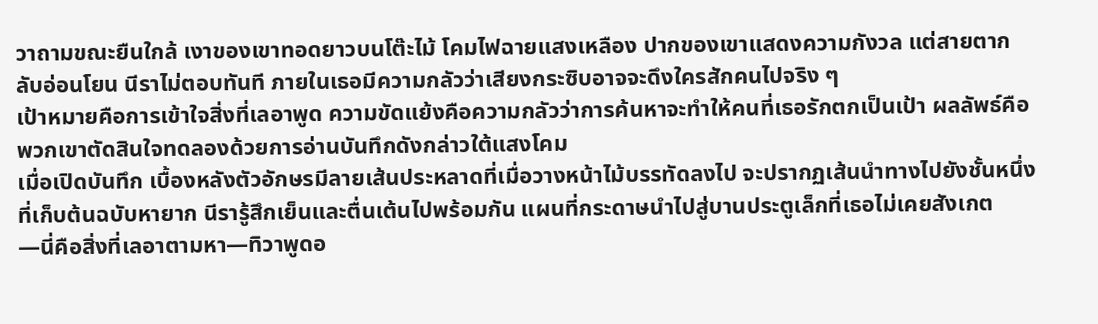วาถามขณะยืนใกล้ เงาของเขาทอดยาวบนโต๊ะไม้ โคมไฟฉายแสงเหลือง ปากของเขาแสดงความกังวล แต่สายตากลับอ่อนโยน นีราไม่ตอบทันที ภายในเธอมีความกลัวว่าเสียงกระซิบอาจจะดึงใครสักคนไปจริง ๆ
เป้าหมายคือการเข้าใจสิ่งที่เลอาพูด ความขัดแย้งคือความกลัวว่าการค้นหาจะทำให้คนที่เธอรักตกเป็นเป้า ผลลัพธ์คือพวกเขาตัดสินใจทดลองด้วยการอ่านบันทึกดังกล่าวใต้แสงโคม
เมื่อเปิดบันทึก เบื้องหลังตัวอักษรมีลายเส้นประหลาดที่เมื่อวางหน้าไม้บรรทัดลงไป จะปรากฏเส้นนำทางไปยังชั้นหนึ่งที่เก็บต้นฉบับหายาก นีรารู้สึกเย็นและตื่นเต้นไปพร้อมกัน แผนที่กระดาษนำไปสู่บานประตูเล็กที่เธอไม่เคยสังเกต
—นี่คือสิ่งที่เลอาตามหา—ทิวาพูดอ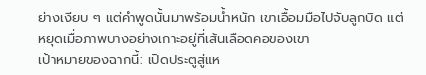ย่างเงียบ ๆ แต่คำพูดนั้นมาพร้อมน้ำหนัก เขาเอื้อมมือไปจับลูกบิด แต่หยุดเมื่อภาพบางอย่างเกาะอยู่ที่เส้นเลือดคอของเขา
เป้าหมายของฉากนี้: เปิดประตูสู่แห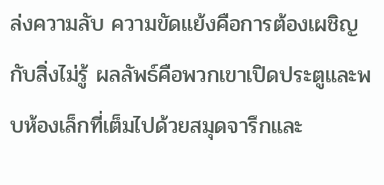ล่งความลับ ความขัดแย้งคือการต้องเผชิญกับสิ่งไม่รู้ ผลลัพธ์คือพวกเขาเปิดประตูและพบห้องเล็กที่เต็มไปด้วยสมุดจารึกและ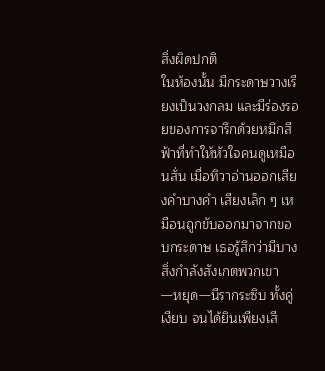สิ่งผิดปกติ
ในห้องนั้น มีกระดาษวางเรียงเป็นวงกลม และมีร่องรอยของการจารึกด้วยหมึกสีฟ้าที่ทำให้หัวใจคนดูเหมือนสั่น เมื่อทิวาอ่านออกเสียงคำบางคำ เสียงเล็ก ๆ เหมือนถูกขับออกมาจากขอบกระดาษ เธอรู้สึกว่ามีบางสิ่งกำลังสังเกตพวกเขา
—หยุด—นีรากระซิบ ทั้งคู่เงียบ จนได้ยินเพียงเสี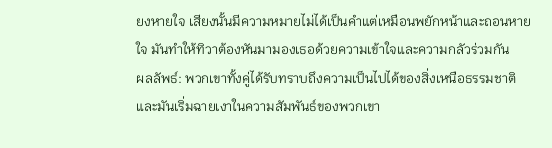ยงหายใจ เสียงนั้นมีความหมายไม่ได้เป็นคำแต่เหมือนพยักหน้าและถอนหายใจ มันทำให้ทิวาต้องหันมามองเธอด้วยความเข้าใจและความกลัวร่วมกัน
ผลลัพธ์: พวกเขาทั้งคู่ได้รับทราบถึงความเป็นไปได้ของสิ่งเหนือธรรมชาติ และมันเริ่มฉายเงาในความสัมพันธ์ของพวกเขา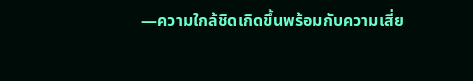—ความใกล้ชิดเกิดขึ้นพร้อมกับความเสี่ย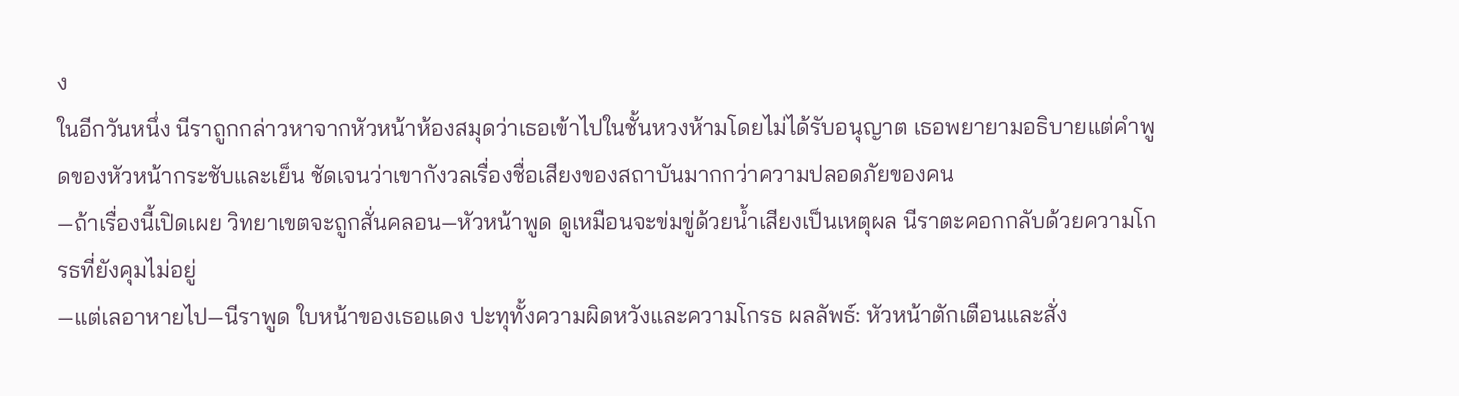ง
ในอีกวันหนึ่ง นีราถูกกล่าวหาจากหัวหน้าห้องสมุดว่าเธอเข้าไปในชั้นหวงห้ามโดยไม่ได้รับอนุญาต เธอพยายามอธิบายแต่คำพูดของหัวหน้ากระชับและเย็น ชัดเจนว่าเขากังวลเรื่องชื่อเสียงของสถาบันมากกว่าความปลอดภัยของคน
—ถ้าเรื่องนี้เปิดเผย วิทยาเขตจะถูกสั่นคลอน—หัวหน้าพูด ดูเหมือนจะข่มขู่ด้วยน้ำเสียงเป็นเหตุผล นีราตะคอกกลับด้วยความโกรธที่ยังคุมไม่อยู่
—แต่เลอาหายไป—นีราพูด ใบหน้าของเธอแดง ปะทุทั้งความผิดหวังและความโกรธ ผลลัพธ์: หัวหน้าตักเตือนและสั่ง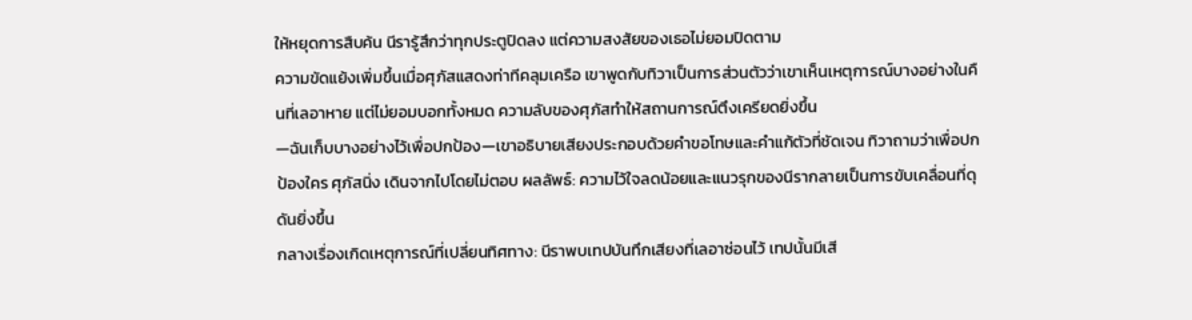ให้หยุดการสืบค้น นีรารู้สึกว่าทุกประตูปิดลง แต่ความสงสัยของเธอไม่ยอมปิดตาม
ความขัดแย้งเพิ่มขึ้นเมื่อศุภัสแสดงท่าทีคลุมเครือ เขาพูดกับทิวาเป็นการส่วนตัวว่าเขาเห็นเหตุการณ์บางอย่างในคืนที่เลอาหาย แต่ไม่ยอมบอกทั้งหมด ความลับของศุภัสทำให้สถานการณ์ตึงเครียดยิ่งขึ้น
—ฉันเก็บบางอย่างไว้เพื่อปกป้อง—เขาอธิบายเสียงประกอบด้วยคำขอโทษและคำแก้ตัวที่ชัดเจน ทิวาถามว่าเพื่อปกป้องใคร ศุภัสนิ่ง เดินจากไปโดยไม่ตอบ ผลลัพธ์: ความไว้ใจลดน้อยและแนวรุกของนีรากลายเป็นการขับเคลื่อนที่ดุดันยิ่งขึ้น
กลางเรื่องเกิดเหตุการณ์ที่เปลี่ยนทิศทาง: นีราพบเทปบันทึกเสียงที่เลอาซ่อนไว้ เทปนั้นมีเสี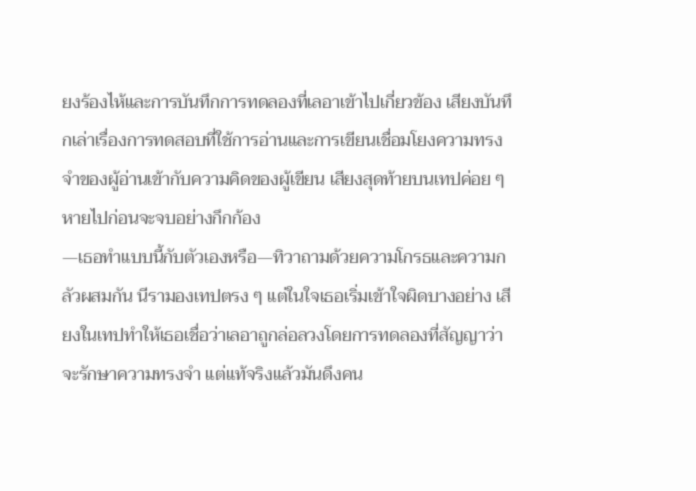ยงร้องไห้และการบันทึกการทดลองที่เลอาเข้าไปเกี่ยวข้อง เสียงบันทึกเล่าเรื่องการทดสอบที่ใช้การอ่านและการเขียนเชื่อมโยงความทรงจำของผู้อ่านเข้ากับความคิดของผู้เขียน เสียงสุดท้ายบนเทปค่อย ๆ หายไปก่อนจะจบอย่างกึกก้อง
—เธอทำแบบนี้กับตัวเองหรือ—ทิวาถามด้วยความโกรธและความกลัวผสมกัน นีรามองเทปตรง ๆ แต่ในใจเธอเริ่มเข้าใจผิดบางอย่าง เสียงในเทปทำให้เธอเชื่อว่าเลอาถูกล่อลวงโดยการทดลองที่สัญญาว่าจะรักษาความทรงจำ แต่แท้จริงแล้วมันดึงคน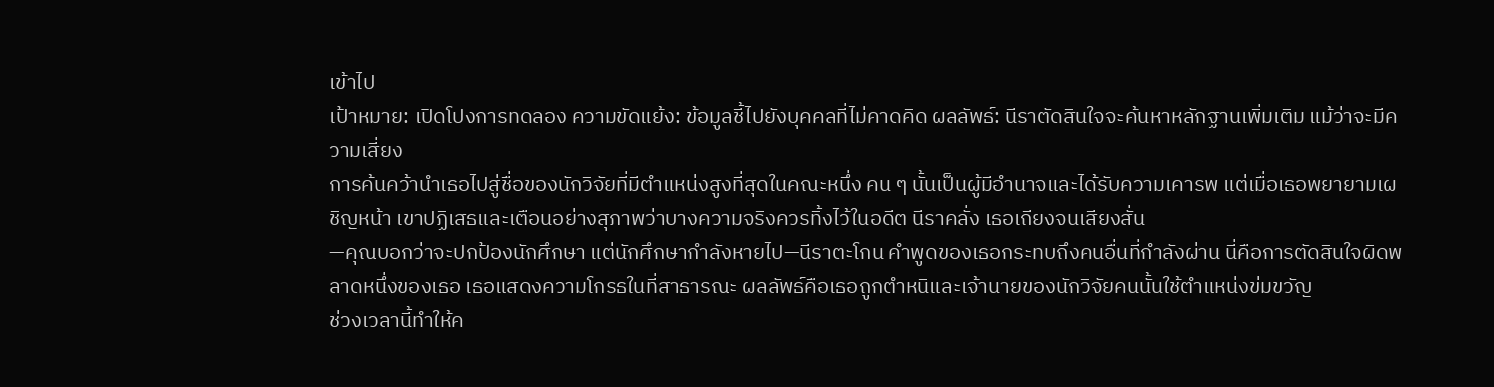เข้าไป
เป้าหมาย: เปิดโปงการทดลอง ความขัดแย้ง: ข้อมูลชี้ไปยังบุคคลที่ไม่คาดคิด ผลลัพธ์: นีราตัดสินใจจะค้นหาหลักฐานเพิ่มเติม แม้ว่าจะมีความเสี่ยง
การค้นคว้านำเธอไปสู่ชื่อของนักวิจัยที่มีตำแหน่งสูงที่สุดในคณะหนึ่ง คน ๆ นั้นเป็นผู้มีอำนาจและได้รับความเคารพ แต่เมื่อเธอพยายามเผชิญหน้า เขาปฏิเสธและเตือนอย่างสุภาพว่าบางความจริงควรทิ้งไว้ในอดีต นีราคลั่ง เธอเถียงจนเสียงสั่น
—คุณบอกว่าจะปกป้องนักศึกษา แต่นักศึกษากำลังหายไป—นีราตะโกน คำพูดของเธอกระทบถึงคนอื่นที่กำลังผ่าน นี่คือการตัดสินใจผิดพลาดหนึ่งของเธอ เธอแสดงความโกรธในที่สาธารณะ ผลลัพธ์คือเธอถูกตำหนิและเจ้านายของนักวิจัยคนนั้นใช้ตำแหน่งข่มขวัญ
ช่วงเวลานี้ทำให้ค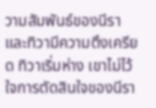วามสัมพันธ์ของนีราและทิวามีความตึงเครียด ทิวาเริ่มห่าง เขาไม่ไว้ใจการตัดสินใจของนีรา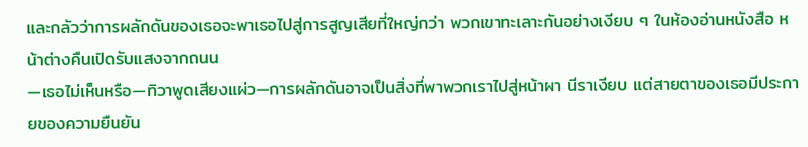และกลัวว่าการผลักดันของเธอจะพาเธอไปสู่การสูญเสียที่ใหญ่กว่า พวกเขาทะเลาะกันอย่างเงียบ ๆ ในห้องอ่านหนังสือ หน้าต่างคืนเปิดรับแสงจากถนน
—เธอไม่เห็นหรือ—ทิวาพูดเสียงแผ่ว—การผลักดันอาจเป็นสิ่งที่พาพวกเราไปสู่หน้าผา นีราเงียบ แต่สายตาของเธอมีประกายของความยืนยัน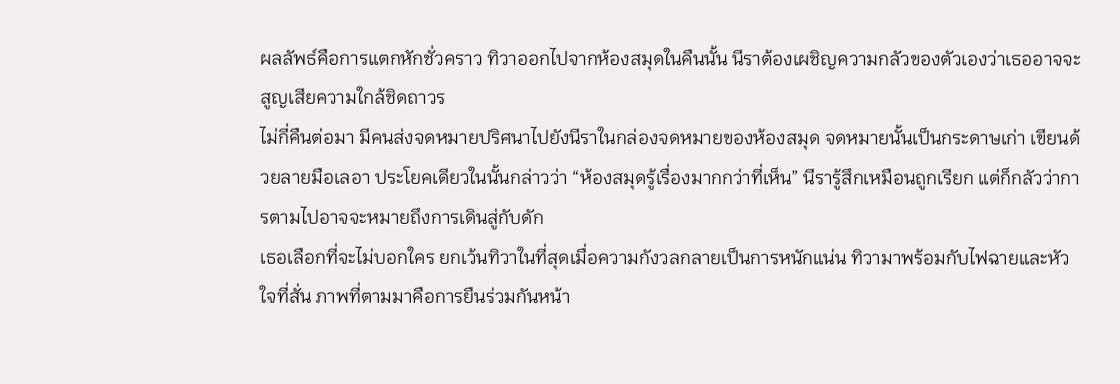ผลลัพธ์คือการแตกหักชั่วคราว ทิวาออกไปจากห้องสมุดในคืนนั้น นีราต้องเผชิญความกลัวของตัวเองว่าเธออาจจะสูญเสียความใกล้ชิดถาวร
ไม่กี่คืนต่อมา มีคนส่งจดหมายปริศนาไปยังนีราในกล่องจดหมายของห้องสมุด จดหมายนั้นเป็นกระดาษเก่า เขียนด้วยลายมือเลอา ประโยคเดียวในนั้นกล่าวว่า “ห้องสมุดรู้เรื่องมากกว่าที่เห็น” นีรารู้สึกเหมือนถูกเรียก แต่ก็กลัวว่าการตามไปอาจจะหมายถึงการเดินสู่กับดัก
เธอเลือกที่จะไม่บอกใคร ยกเว้นทิวาในที่สุดเมื่อความกังวลกลายเป็นการหนักแน่น ทิวามาพร้อมกับไฟฉายและหัวใจที่สั่น ภาพที่ตามมาคือการยืนร่วมกันหน้า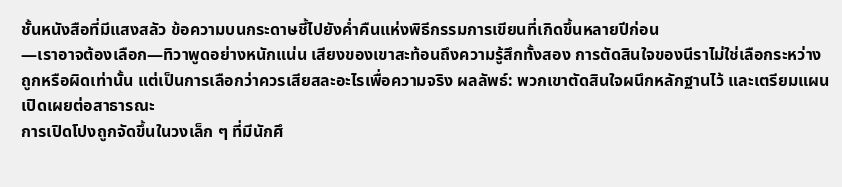ชั้นหนังสือที่มีแสงสลัว ข้อความบนกระดาษชี้ไปยังค่ำคืนแห่งพิธีกรรมการเขียนที่เกิดขึ้นหลายปีก่อน
—เราอาจต้องเลือก—ทิวาพูดอย่างหนักแน่น เสียงของเขาสะท้อนถึงความรู้สึกทั้งสอง การตัดสินใจของนีราไม่ใช่เลือกระหว่างถูกหรือผิดเท่านั้น แต่เป็นการเลือกว่าควรเสียสละอะไรเพื่อความจริง ผลลัพธ์: พวกเขาตัดสินใจผนึกหลักฐานไว้ และเตรียมแผนเปิดเผยต่อสาธารณะ
การเปิดโปงถูกจัดขึ้นในวงเล็ก ๆ ที่มีนักศึ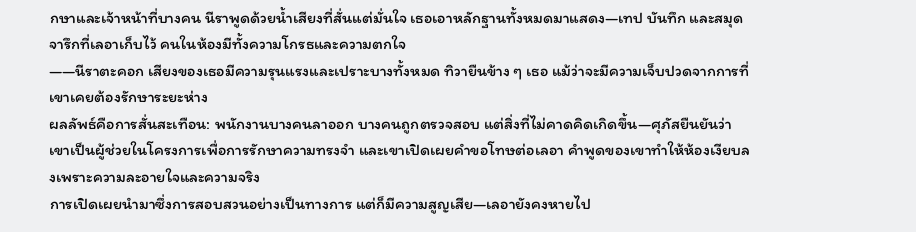กษาและเจ้าหน้าที่บางคน นีราพูดด้วยน้ำเสียงที่สั่นแต่มั่นใจ เธอเอาหลักฐานทั้งหมดมาแสดง—เทป บันทึก และสมุดจารึกที่เลอาเก็บไว้ คนในห้องมีทั้งความโกรธและความตกใจ
——นีราตะคอก เสียงของเธอมีความรุนแรงและเปราะบางทั้งหมด ทิวายืนข้าง ๆ เธอ แม้ว่าจะมีความเจ็บปวดจากการที่เขาเคยต้องรักษาระยะห่าง
ผลลัพธ์คือการสั่นสะเทือน: พนักงานบางคนลาออก บางคนถูกตรวจสอบ แต่สิ่งที่ไม่คาดคิดเกิดขึ้น—ศุภัสยืนยันว่าเขาเป็นผู้ช่วยในโครงการเพื่อการรักษาความทรงจำ และเขาเปิดเผยคำขอโทษต่อเลอา คำพูดของเขาทำให้ห้องเงียบลงเพราะความละอายใจและความจริง
การเปิดเผยนำมาซึ่งการสอบสวนอย่างเป็นทางการ แต่ก็มีความสูญเสีย—เลอายังคงหายไป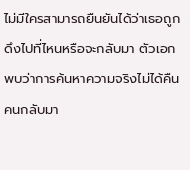ไม่มีใครสามารถยืนยันได้ว่าเธอถูกดึงไปที่ไหนหรือจะกลับมา ตัวเอกพบว่าการค้นหาความจริงไม่ได้คืนคนกลับมา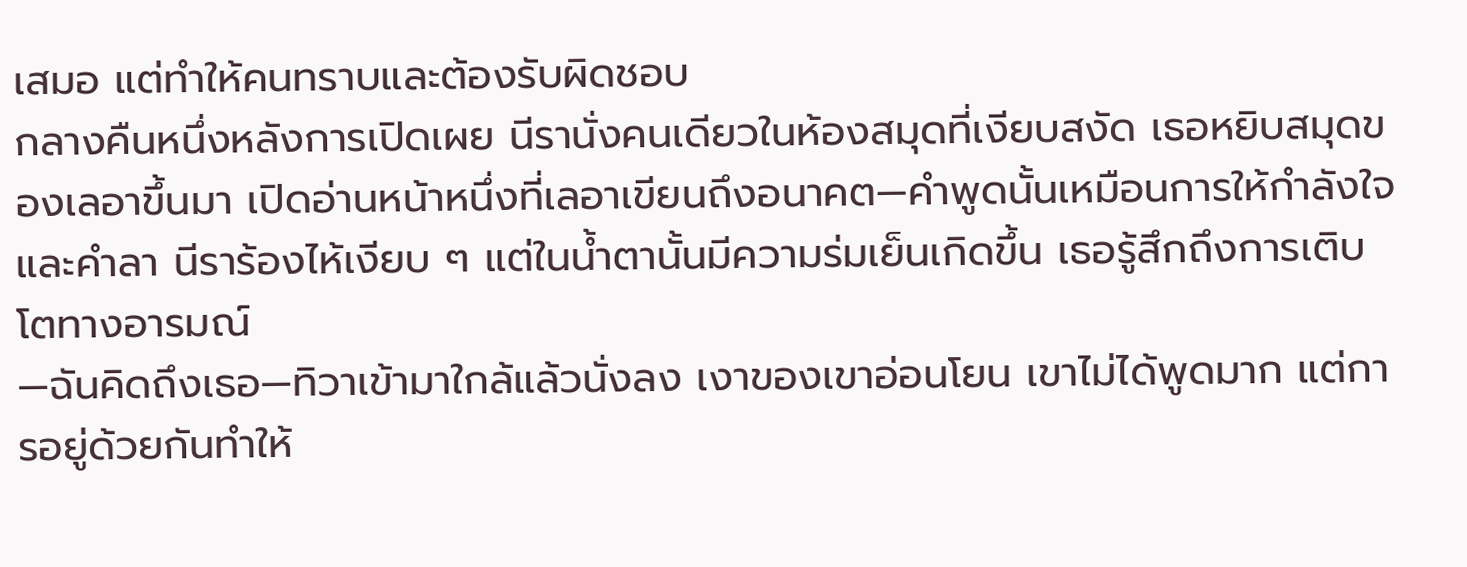เสมอ แต่ทำให้คนทราบและต้องรับผิดชอบ
กลางคืนหนึ่งหลังการเปิดเผย นีรานั่งคนเดียวในห้องสมุดที่เงียบสงัด เธอหยิบสมุดของเลอาขึ้นมา เปิดอ่านหน้าหนึ่งที่เลอาเขียนถึงอนาคต—คำพูดนั้นเหมือนการให้กำลังใจและคำลา นีราร้องไห้เงียบ ๆ แต่ในน้ำตานั้นมีความร่มเย็นเกิดขึ้น เธอรู้สึกถึงการเติบโตทางอารมณ์
—ฉันคิดถึงเธอ—ทิวาเข้ามาใกล้แล้วนั่งลง เงาของเขาอ่อนโยน เขาไม่ได้พูดมาก แต่การอยู่ด้วยกันทำให้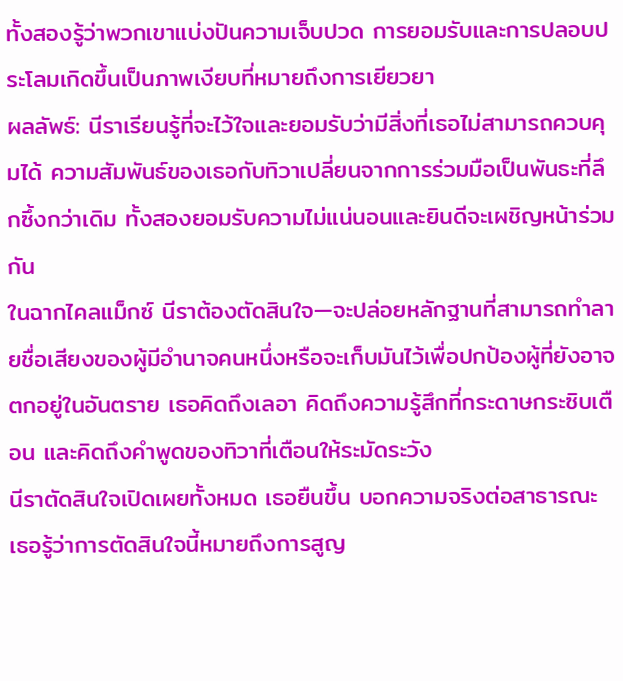ทั้งสองรู้ว่าพวกเขาแบ่งปันความเจ็บปวด การยอมรับและการปลอบประโลมเกิดขึ้นเป็นภาพเงียบที่หมายถึงการเยียวยา
ผลลัพธ์: นีราเรียนรู้ที่จะไว้ใจและยอมรับว่ามีสิ่งที่เธอไม่สามารถควบคุมได้ ความสัมพันธ์ของเธอกับทิวาเปลี่ยนจากการร่วมมือเป็นพันธะที่ลึกซึ้งกว่าเดิม ทั้งสองยอมรับความไม่แน่นอนและยินดีจะเผชิญหน้าร่วมกัน
ในฉากไคลแม็กซ์ นีราต้องตัดสินใจ—จะปล่อยหลักฐานที่สามารถทำลายชื่อเสียงของผู้มีอำนาจคนหนึ่งหรือจะเก็บมันไว้เพื่อปกป้องผู้ที่ยังอาจตกอยู่ในอันตราย เธอคิดถึงเลอา คิดถึงความรู้สึกที่กระดาษกระซิบเตือน และคิดถึงคำพูดของทิวาที่เตือนให้ระมัดระวัง
นีราตัดสินใจเปิดเผยทั้งหมด เธอยืนขึ้น บอกความจริงต่อสาธารณะ เธอรู้ว่าการตัดสินใจนี้หมายถึงการสูญ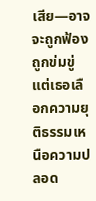เสีย—อาจจะถูกฟ้อง ถูกข่มขู่ แต่เธอเลือกความยุติธรรมเหนือความปลอด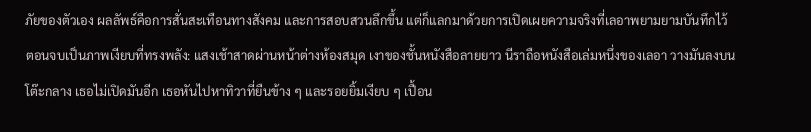ภัยของตัวเอง ผลลัพธ์คือการสั่นสะเทือนทางสังคม และการสอบสวนลึกขึ้น แต่ก็แลกมาด้วยการเปิดเผยความจริงที่เลอาพยามยามบันทึกไว้
ตอนจบเป็นภาพเงียบที่ทรงพลัง: แสงเช้าสาดผ่านหน้าต่างห้องสมุด เงาของชั้นหนังสือลายยาว นีราถือหนังสือเล่มหนึ่งของเลอา วางมันลงบนโต๊ะกลาง เธอไม่เปิดมันอีก เธอหันไปหาทิวาที่ยืนข้าง ๆ และรอยยิ้มเงียบ ๆ เปื้อน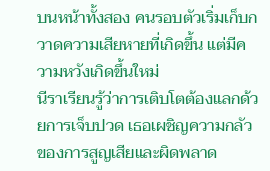บนหน้าทั้งสอง คนรอบตัวเริ่มเก็บกวาดความเสียหายที่เกิดขึ้น แต่มีความหวังเกิดขึ้นใหม่
นีราเรียนรู้ว่าการเติบโตต้องแลกด้วยการเจ็บปวด เธอเผชิญความกลัวของการสูญเสียและผิดพลาด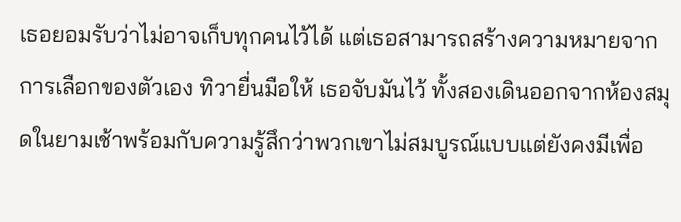เธอยอมรับว่าไม่อาจเก็บทุกคนไว้ได้ แต่เธอสามารถสร้างความหมายจากการเลือกของตัวเอง ทิวายื่นมือให้ เธอจับมันไว้ ทั้งสองเดินออกจากห้องสมุดในยามเช้าพร้อมกับความรู้สึกว่าพวกเขาไม่สมบูรณ์แบบแต่ยังคงมีเพื่อ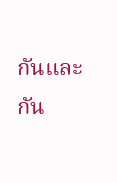กันและกัน